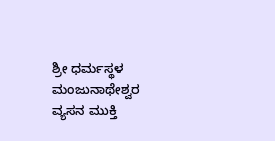ಶ್ರೀ ಧರ್ಮಸ್ಥಳ ಮಂಜುನಾಥೇಶ್ವರ ವ್ಯಸನ ಮುಕ್ತಿ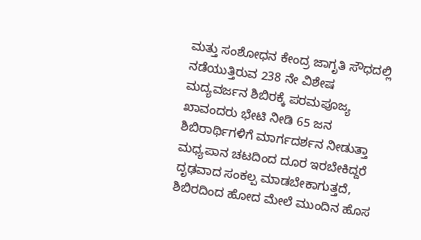ಮತ್ತು ಸಂಶೋಧನ ಕೇಂದ್ರ ಜಾಗೃತಿ ಸೌಧದಲ್ಲಿ ನಡೆಯುತ್ತಿರುವ 238 ನೇ ವಿಶೇಷ ಮದ್ಯವರ್ಜನ ಶಿಬಿರಕ್ಕೆ ಪರಮಪೂಜ್ಯ ಖಾವಂದರು ಭೇಟಿ ನೀಡಿ 65 ಜನ ಶಿಬಿರಾರ್ಥಿಗಳಿಗೆ ಮಾರ್ಗದರ್ಶನ ನೀಡುತ್ತಾ ಮಧ್ಯಪಾನ ಚಟದಿಂದ ದೂರ ಇರಬೇಕಿದ್ದರೆ ದೃಢವಾದ ಸಂಕಲ್ಪ ಮಾಡಬೇಕಾಗುತ್ತದೆ, ಶಿಬಿರದಿಂದ ಹೋದ ಮೇಲೆ ಮುಂದಿನ ಹೊಸ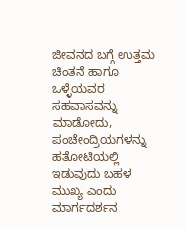ಜೀವನದ ಬಗ್ಗೆ ಉತ್ತಮ ಚಿಂತನೆ ಹಾಗೂ ಒಳ್ಳೆಯವರ ಸಹವಾಸವನ್ನು ಮಾಡೋದು, ಪಂಚೇಂದ್ರಿಯಗಳನ್ನು ಹತೋಟಿಯಲ್ಲಿ ಇಡುವುದು ಬಹಳ ಮುಖ್ಯ ಎಂದು ಮಾರ್ಗದರ್ಶನ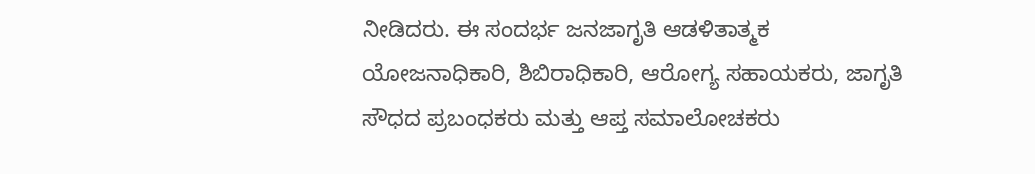ನೀಡಿದರು. ಈ ಸಂದರ್ಭ ಜನಜಾಗೃತಿ ಆಡಳಿತಾತ್ಮಕ ಯೋಜನಾಧಿಕಾರಿ, ಶಿಬಿರಾಧಿಕಾರಿ, ಆರೋಗ್ಯ ಸಹಾಯಕರು, ಜಾಗೃತಿ ಸೌಧದ ಪ್ರಬಂಧಕರು ಮತ್ತು ಆಪ್ತ ಸಮಾಲೋಚಕರು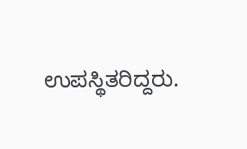ಉಪಸ್ಥಿತರಿದ್ದರು.